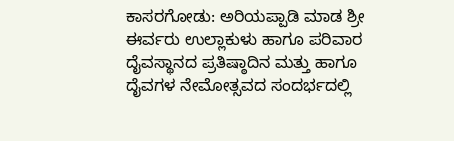ಕಾಸರಗೋಡು: ಅರಿಯಪ್ಪಾಡಿ ಮಾಡ ಶ್ರೀ ಈರ್ವರು ಉಲ್ಲಾಕುಳು ಹಾಗೂ ಪರಿವಾರ ದೈವಸ್ಥಾನದ ಪ್ರತಿಷ್ಠಾದಿನ ಮತ್ತು ಹಾಗೂ ದೈವಗಳ ನೇಮೋತ್ಸವದ ಸಂದರ್ಭದಲ್ಲಿ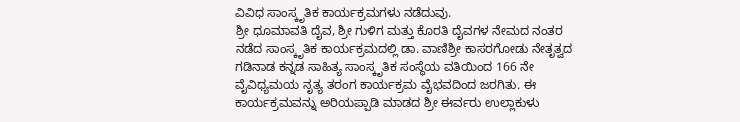ವಿವಿಧ ಸಾಂಸ್ಕೃತಿಕ ಕಾರ್ಯಕ್ರಮಗಳು ನಡೆದುವು.
ಶ್ರೀ ಧೂಮಾವತಿ ದೈವ, ಶ್ರೀ ಗುಳಿಗ ಮತ್ತು ಕೊರತಿ ದೈವಗಳ ನೇಮದ ನಂತರ ನಡೆದ ಸಾಂಸ್ಕೃತಿಕ ಕಾರ್ಯಕ್ರಮದಲ್ಲಿ ಡಾ. ವಾಣಿಶ್ರೀ ಕಾಸರಗೋಡು ನೇತೃತ್ವದ ಗಡಿನಾಡ ಕನ್ನಡ ಸಾಹಿತ್ಯ ಸಾಂಸ್ಕೃತಿಕ ಸಂಸ್ಥೆಯ ವತಿಯಿಂದ 166 ನೇ ವೈವಿಧ್ಯಮಯ ನೃತ್ಯ ತರಂಗ ಕಾರ್ಯಕ್ರಮ ವೈಭವದಿಂದ ಜರಗಿತು. ಈ ಕಾರ್ಯಕ್ರಮವನ್ನು ಅರಿಯಪ್ಪಾಡಿ ಮಾಡದ ಶ್ರೀ ಈರ್ವರು ಉಲ್ಲಾಕುಳು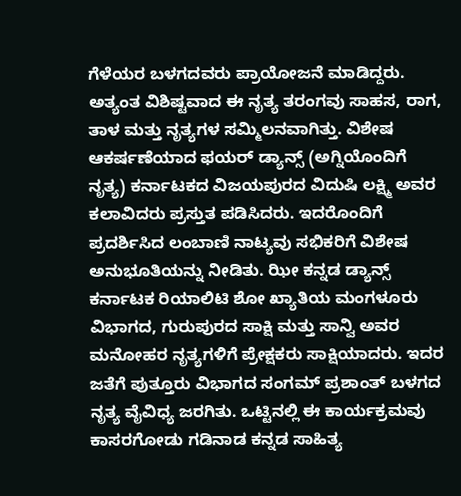ಗೆಳೆಯರ ಬಳಗದವರು ಪ್ರಾಯೋಜನೆ ಮಾಡಿದ್ದರು.
ಅತ್ಯಂತ ವಿಶಿಷ್ಟವಾದ ಈ ನೃತ್ಯ ತರಂಗವು ಸಾಹಸ, ರಾಗ, ತಾಳ ಮತ್ತು ನೃತ್ಯಗಳ ಸಮ್ಮಿಲನವಾಗಿತ್ತು. ವಿಶೇಷ ಆಕರ್ಷಣೆಯಾದ ಫಯರ್ ಡ್ಯಾನ್ಸ್ (ಅಗ್ನಿಯೊಂದಿಗೆ ನೃತ್ಯ) ಕರ್ನಾಟಕದ ವಿಜಯಪುರದ ವಿದುಷಿ ಲಕ್ಷ್ಮಿ ಅವರ ಕಲಾವಿದರು ಪ್ರಸ್ತುತ ಪಡಿಸಿದರು. ಇದರೊಂದಿಗೆ ಪ್ರದರ್ಶಿಸಿದ ಲಂಬಾಣಿ ನಾಟ್ಯವು ಸಭಿಕರಿಗೆ ವಿಶೇಷ ಅನುಭೂತಿಯನ್ನು ನೀಡಿತು. ಝೀ ಕನ್ನಡ ಡ್ಯಾನ್ಸ್ ಕರ್ನಾಟಕ ರಿಯಾಲಿಟಿ ಶೋ ಖ್ಯಾತಿಯ ಮಂಗಳೂರು ವಿಭಾಗದ, ಗುರುಪುರದ ಸಾಕ್ಷಿ ಮತ್ತು ಸಾನ್ವಿ ಅವರ ಮನೋಹರ ನೃತ್ಯಗಳಿಗೆ ಪ್ರೇಕ್ಷಕರು ಸಾಕ್ಷಿಯಾದರು. ಇದರ ಜತೆಗೆ ಪುತ್ತೂರು ವಿಭಾಗದ ಸಂಗಮ್ ಪ್ರಶಾಂತ್ ಬಳಗದ ನೃತ್ಯ ವೈವಿಧ್ಯ ಜರಗಿತು. ಒಟ್ಟಿನಲ್ಲಿ ಈ ಕಾರ್ಯಕ್ರಮವು ಕಾಸರಗೋಡು ಗಡಿನಾಡ ಕನ್ನಡ ಸಾಹಿತ್ಯ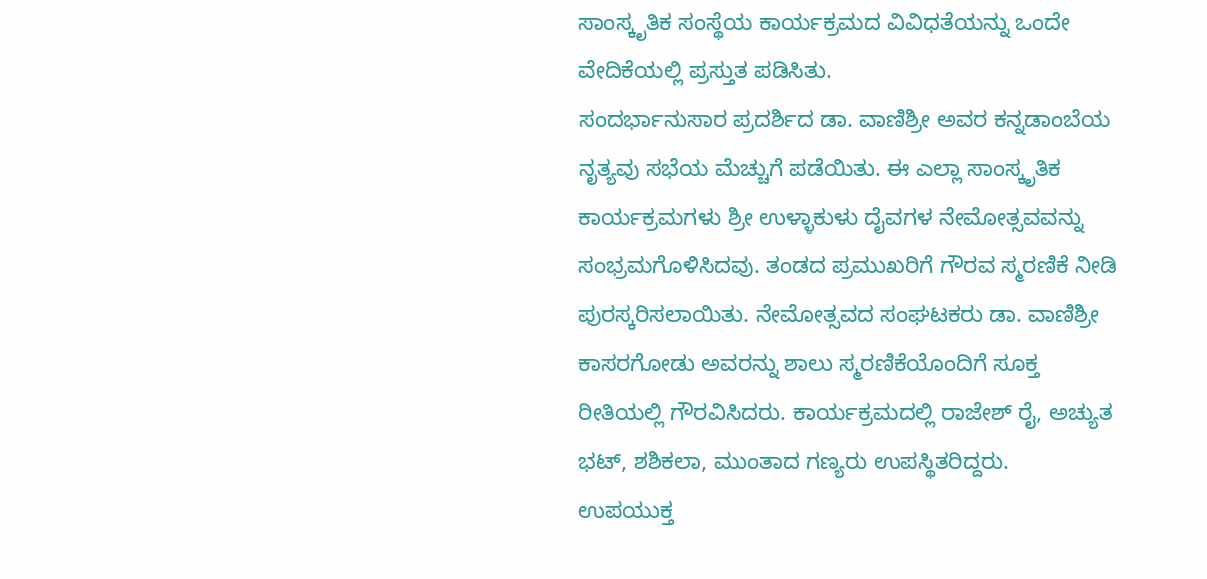ಸಾಂಸ್ಕೃತಿಕ ಸಂಸ್ಥೆಯ ಕಾರ್ಯಕ್ರಮದ ವಿವಿಧತೆಯನ್ನು ಒಂದೇ ವೇದಿಕೆಯಲ್ಲಿ ಪ್ರಸ್ತುತ ಪಡಿಸಿತು.
ಸಂದರ್ಭಾನುಸಾರ ಪ್ರದರ್ಶಿದ ಡಾ. ವಾಣಿಶ್ರೀ ಅವರ ಕನ್ನಡಾಂಬೆಯ ನೃತ್ಯವು ಸಭೆಯ ಮೆಚ್ಚುಗೆ ಪಡೆಯಿತು. ಈ ಎಲ್ಲಾ ಸಾಂಸ್ಕೃತಿಕ ಕಾರ್ಯಕ್ರಮಗಳು ಶ್ರೀ ಉಳ್ಳಾಕುಳು ದೈವಗಳ ನೇಮೋತ್ಸವವನ್ನು ಸಂಭ್ರಮಗೊಳಿಸಿದವು. ತಂಡದ ಪ್ರಮುಖರಿಗೆ ಗೌರವ ಸ್ಮರಣಿಕೆ ನೀಡಿ ಪುರಸ್ಕರಿಸಲಾಯಿತು. ನೇಮೋತ್ಸವದ ಸಂಘಟಕರು ಡಾ. ವಾಣಿಶ್ರೀ ಕಾಸರಗೋಡು ಅವರನ್ನು ಶಾಲು ಸ್ಮರಣಿಕೆಯೊಂದಿಗೆ ಸೂಕ್ತ ರೀತಿಯಲ್ಲಿ ಗೌರವಿಸಿದರು. ಕಾರ್ಯಕ್ರಮದಲ್ಲಿ ರಾಜೇಶ್ ರೈ, ಅಚ್ಯುತ ಭಟ್, ಶಶಿಕಲಾ, ಮುಂತಾದ ಗಣ್ಯರು ಉಪಸ್ಥಿತರಿದ್ದರು.
ಉಪಯುಕ್ತ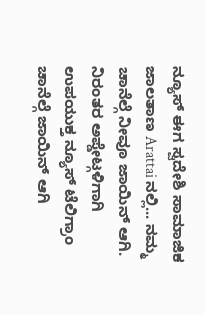ನ್ಯೂಸ್ ಈಗ ಸ್ವದೇಶಿ ಸಾಮಾಜಿಕ ಜಾಲತಾಣ Arattai ನಲ್ಲಿ... ನಮ್ಮ ಚಾನೆಲ್ಗೆ ನೀವೂ ಜಾಯಿನ್ ಆಗಿ.
ನಿರಂತರ ಅಪ್ಡೇಟ್ಗಳಿಗಾಗಿ ಉಪಯುಕ್ತ ನ್ಯೂಸ್ ಟೆಲಿಗ್ರಾಂ ಚಾನೆಲ್ಗೆ ಜಾಯಿನ್ ಆಗಿ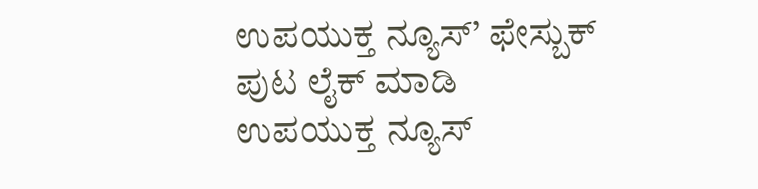ಉಪಯುಕ್ತ ನ್ಯೂಸ್’ ಫೇಸ್ಬುಕ್ ಪುಟ ಲೈಕ್ ಮಾಡಿ
ಉಪಯುಕ್ತ ನ್ಯೂಸ್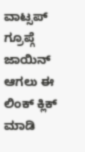ವಾಟ್ಸಪ್ ಗ್ರೂಪ್ಗೆ ಜಾಯಿನ್ ಆಗಲು ಈ ಲಿಂಕ್ ಕ್ಲಿಕ್ ಮಾಡಿ